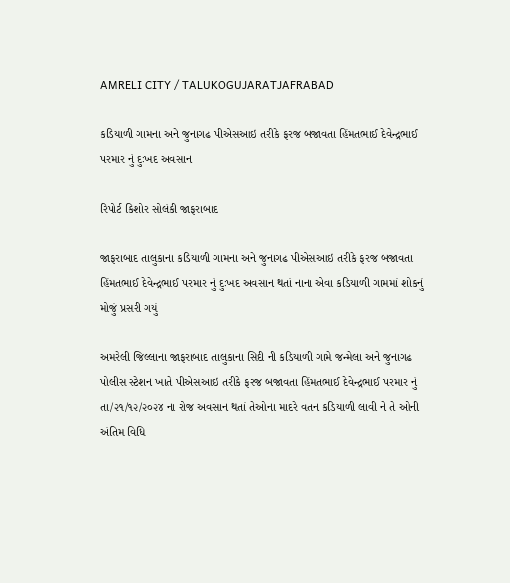AMRELI CITY / TALUKOGUJARATJAFRABAD

કડિયાળી ગામના અને જુનાગઢ પીએસઆઇ તરીકે ફરજ બજાવતા હિંમતભાઈ દેવેન્દ્રભાઈ પરમાર નું દુઃખદ અવસાન

રિપોર્ટ કિશોર સોલંકી જાફરાબાદ

જાફરાબાદ તાલુકાના કડિયાળી ગામના અને જુનાગઢ પીએસઆઇ તરીકે ફરજ બજાવતા હિંમતભાઈ દેવેન્દ્રભાઈ પરમાર નું દુઃખદ અવસાન થતાં નાના એવા કડિયાળી ગામમાં શોકનું મોજું પ્રસરી ગયું

અમરેલી જિલ્લાના જાફરાબાદ તાલુકાના સિદી ની કડિયાળી ગામે જન્મેલા અને જુનાગઢ પોલીસ સ્ટેશન ખાતે પીએસઆઇ તરીકે ફરજ બજાવતા હિંમતભાઈ દેવેન્દ્રભાઈ પરમાર નું તા/૨૧/૧૨/૨૦૨૪ ના રોજ અવસાન થતાં તેઓના માદરે વતન કડિયાળી લાવી ને તે ઓની અંતિમ વિધિ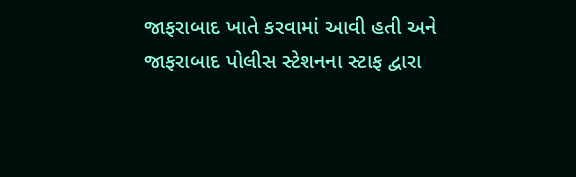જાફરાબાદ ખાતે કરવામાં આવી હતી અને જાફરાબાદ પોલીસ સ્ટેશનના સ્ટાફ દ્વારા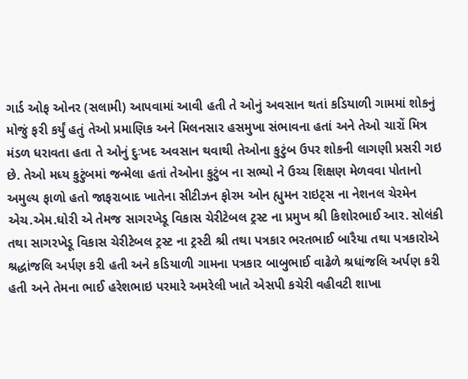ગાર્ડ ઓફ ઓનર (સલામી) આપવામાં આવી હતી તે ઓનું અવસાન થતાં કડિયાળી ગામમાં શોકનું મોજું ફરી કર્યું હતું તેઓ પ્રમાણિક અને મિલનસાર હસમુખા સંભાવના હતાં અને તેઓ ચારોં મિત્ર મંડળ ધરાવતા હતા તે ઓનું દુઃખદ અવસાન થવાથી તેઓના કુટુંબ ઉપર શોકની લાગણી પ્રસરી ગઇ છે. તેઓ મધ્ય કુટુંબમાં જન્મેલા હતાં તેઓના કુટુંબ ના સભ્યો ને ઉચ્ચ શિક્ષણ મેળવવા પોતાનો અમુલ્ય ફાળો હતો જાફરાબાદ ખાતેના સીટીઝન ફોરમ ઓન હ્યુમન રાઇટ્સ ના નેશનલ ચેરમેન એચ.એમ.ઘોરી એ તેમજ સાગરખેડૂ વિકાસ ચેરીટેબલ ટ્રસ્ટ ના પ્રમુખ શ્રી કિશોરભાઈ આર. સોલંકી તથા સાગરખેડૂ વિકાસ ચેરીટેબલ ટ્રસ્ટ ના ટ્રસ્ટી શ્રી તથા પત્રકાર ભરતભાઈ બારૈયા તથા પત્રકારોએ શ્રદ્ધાંજલિ અર્પણ કરી હતી અને કડિયાળી ગામના પત્રકાર બાબુભાઈ વાઢેળે શ્રધાંજલિ અર્પણ કરી હતી અને તેમના ભાઈ હરેશભાઇ પરમારે અમરેલી ખાતે એસપી કચેરી વહીવટી શાખા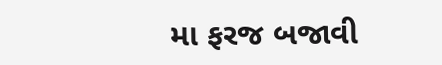મા ફરજ બજાવી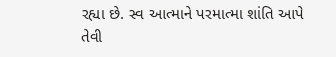રહ્યા છે. સ્વ આત્માને પરમાત્મા શાંતિ આપે તેવી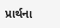પ્રાર્થના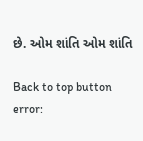છે. ઓમ શાંતિ ઓમ શાંતિ

Back to top button
error: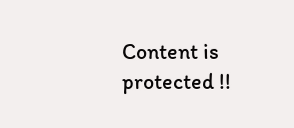Content is protected !!